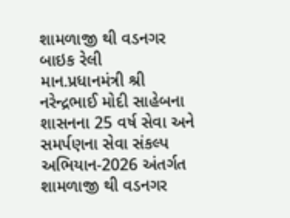શામળાજી થી વડનગર બાઇક રેલી
માન.પ્રધાનમંત્રી શ્રી નરેન્દ્રભાઈ મોદી સાહેબના શાસનના 25 વર્ષ સેવા અને સમર્પણના સેવા સંકલ્પ અભિયાન-2026 અંતર્ગત શામળાજી થી વડનગર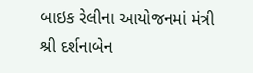બાઇક રેલીના આયોજનમાં મંત્રી શ્રી દર્શનાબેન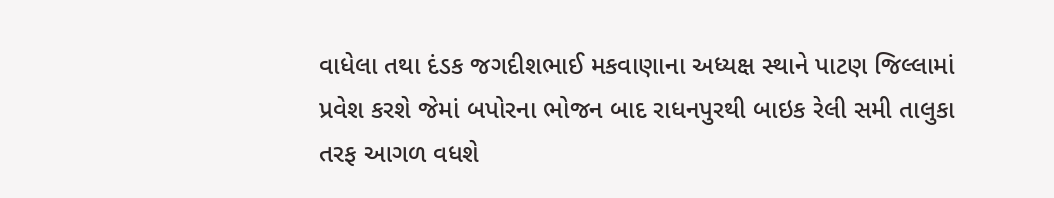વાધેલા તથા દંડક જગદીશભાઈ મકવાણાના અધ્યક્ષ સ્થાને પાટણ જિલ્લામાં પ્રવેશ કરશે જેમાં બપોરના ભોજન બાદ રાધનપુરથી બાઇક રેલી સમી તાલુકા તરફ આગળ વધશે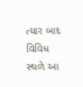ત્યાર બાદ વિવિધ સ્થળે આ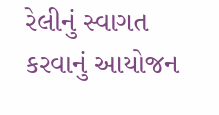રેલીનું સ્વાગત કરવાનું આયોજન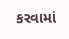કરવામાં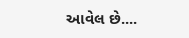આવેલ છે....